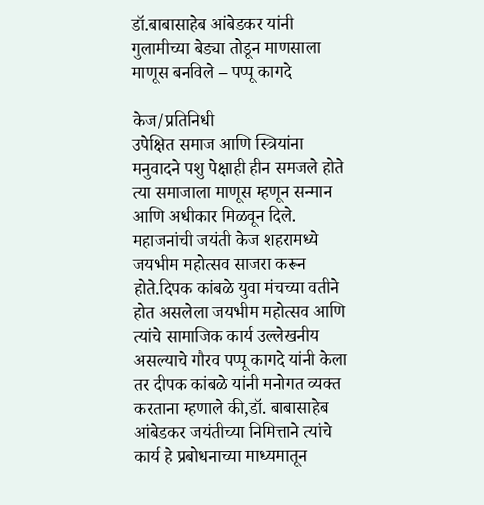डॉ.बाबासाहेब आंबेडकर यांनी गुलामीच्या बेड्या तोडून माणसाला माणूस बनविले – पप्पू कागदे

केज/प्रतिनिधी
उपेक्षित समाज आणि स्त्रियांना मनुवादने पशु पेक्षाही हीन समजले होते त्या समाजाला माणूस म्हणून सन्मान आणि अधीकार मिळवून दिले. महाजनांची जयंती केज शहरामध्ये जयभीम महोत्सव साजरा करून होते.दिपक कांबळे युवा मंचच्या वतीने होत असलेला जयभीम महोत्सव आणि त्यांचे सामाजिक कार्य उल्लेखनीय असल्याचे गौरव पप्पू कागदे यांनी केला तर दीपक कांबळे यांनी मनोगत व्यक्त करताना म्हणाले की,डॉ. बाबासाहेब आंबेडकर जयंतीच्या निमित्ताने त्यांचे कार्य हे प्रबोधनाच्या माध्यमातून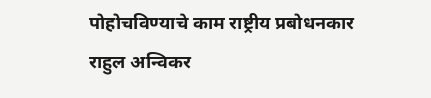पोहोचविण्याचे काम राष्ट्रीय प्रबोधनकार राहुल अन्विकर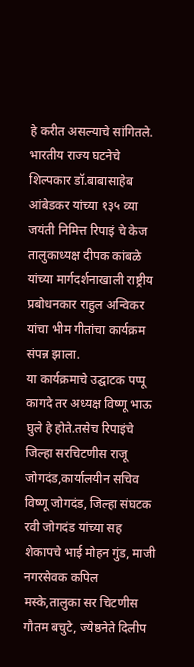हे करीत असल्याचे सांगितले.
भारतीय राज्य घटनेचे शिल्पकार डॉ.बाबासाहेब आंबेडकर यांच्या १३५ व्या जयंती निमित्त रिपाइं चे केज तालुकाध्यक्ष दीपक कांबळे यांच्या मार्गदर्शनाखाली राष्ट्रीय प्रबोधनकार राहुल अन्विकर यांचा भीम गीतांचा कार्यक्रम संपन्न झाला.
या कार्यक्रमाचे उद्घाटक पप्पू कागदे तर अध्यक्ष विष्णू भाऊ घुले हे होते.तसेच रिपाइंचे जिल्हा सरचिटणीस राजू जोगदंड,कार्यालयीन सचिव विष्णू जोगदंड, जिल्हा संघटक रवी जोगदंड यांच्या सह शेकापचे भाई मोहन गुंड, माजी नगरसेवक कपिल मस्के,तालुका सर चिटणीस गौतम बचुटे, ज्येष्ठनेते दिलीप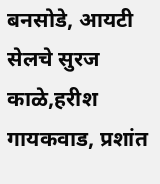बनसोडे, आयटी सेलचे सुरज काळे,हरीश गायकवाड, प्रशांत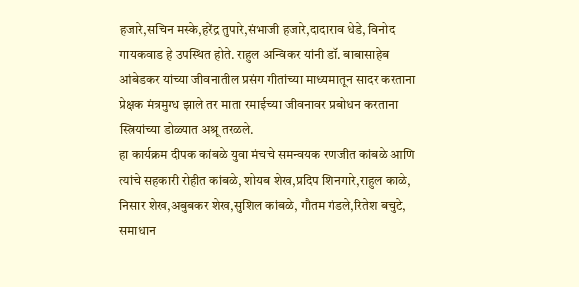हजारे,सचिन मस्के,हरेंद्र तुपारे,संभाजी हजारे,दादाराव धेडे, विनोद गायकवाड हे उपस्थित होते. राहुल अन्विकर यांनी डॉ. बाबासाहेब आंबेडकर यांच्या जीवनातील प्रसंग गीतांच्या माध्यमातून सादर करताना प्रेक्षक मंत्रमुग्ध झाले तर माता रमाईच्या जीवनावर प्रबोधन करताना स्त्रियांच्या डोळ्यात अश्रू तरळले.
हा कार्यक्रम दीपक कांबळे युवा मंचचे समन्वयक रणजीत कांबळे आणि त्यांचे सहकारी रोहीत कांबळे, शोयब शेख,प्रदिप शिनगारे,राहुल काळे, निसार शेख,अबुबकर शेख,सुशिल कांबळे, गौतम गंडले,रितेश बचुटे, समाधान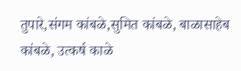तुपारे,संगम कांबळे,सुमित कांबळे, बाळासाहेब कांबळे, उत्कर्ष काळे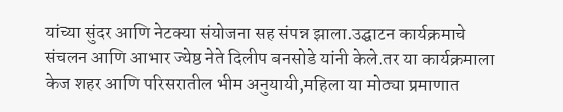यांच्या सुंदर आणि नेटक्या संयोजना सह संपन्न झाला.उद्घाटन कार्यक्रमाचे संचलन आणि आभार ज्येष्ठ नेते दिलीप बनसोडे यांनी केले.तर या कार्यक्रमाला केज शहर आणि परिसरातील भीम अनुयायी,महिला या मोठ्या प्रमाणात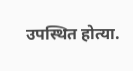उपस्थित होत्या.